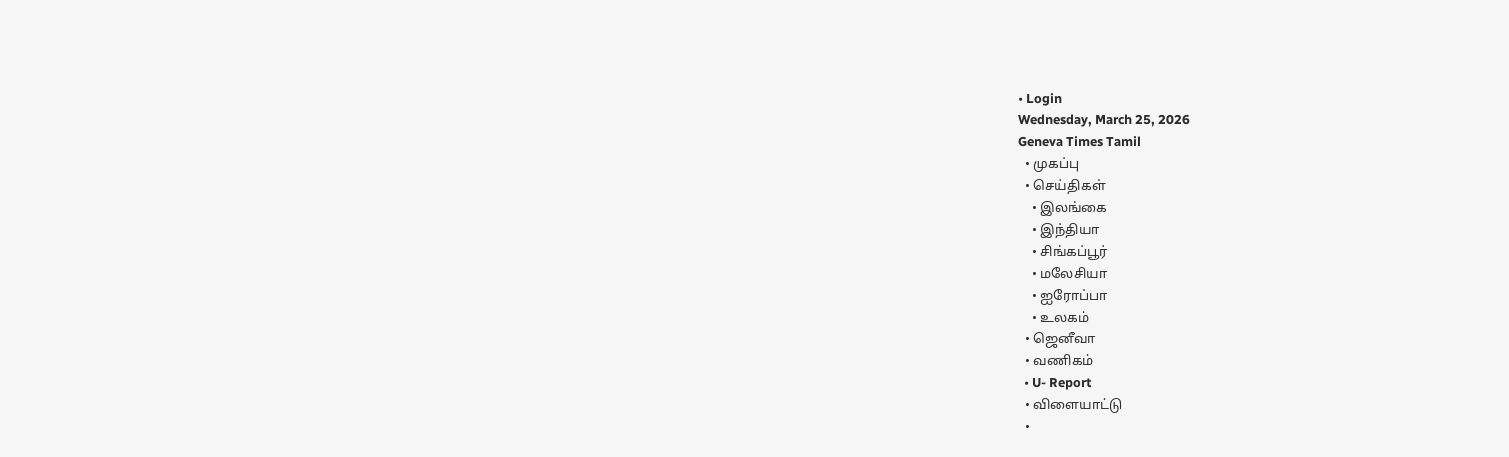• Login
Wednesday, March 25, 2026
Geneva Times Tamil
  • முகப்பு
  • செய்திகள்
    • இலங்கை
    • இந்தியா
    • சிங்கப்பூர்
    • மலேசியா
    • ஐரோப்பா
    • உலகம்
  • ஜெனீவா
  • வணிகம்
  • U- Report
  • விளையாட்டு
  •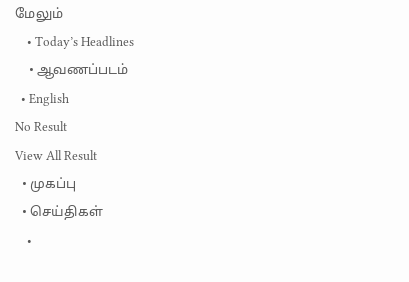மேலும்
    • Today’s Headlines
    • ஆவணப்படம்
  • English
No Result
View All Result
  • முகப்பு
  • செய்திகள்
    •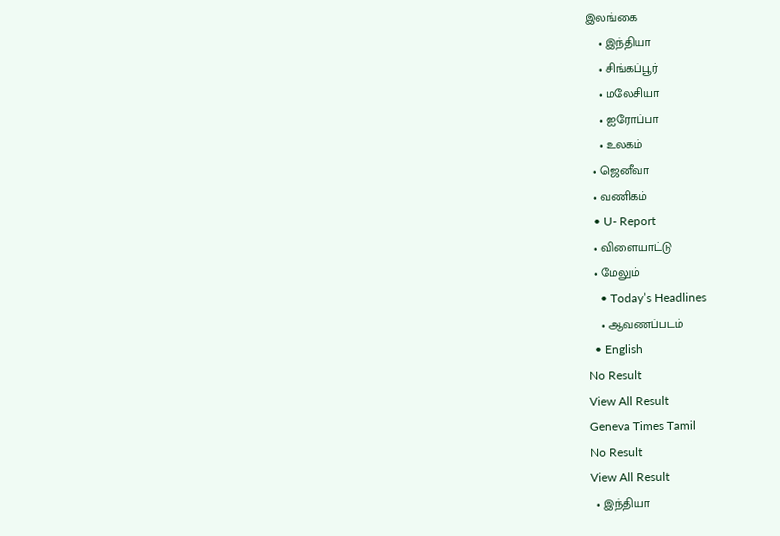இலங்கை
    • இந்தியா
    • சிங்கப்பூர்
    • மலேசியா
    • ஐரோப்பா
    • உலகம்
  • ஜெனீவா
  • வணிகம்
  • U- Report
  • விளையாட்டு
  • மேலும்
    • Today’s Headlines
    • ஆவணப்படம்
  • English
No Result
View All Result
Geneva Times Tamil
No Result
View All Result
  • இந்தியா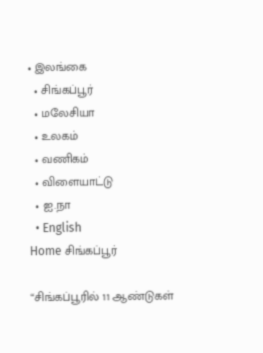• இலங்கை
  • சிங்கப்பூர்
  • மலேசியா
  • உலகம்
  • வணிகம்
  • விளையாட்டு
  • ஐ.நா
  • English
Home சிங்கப்பூர்

“சிங்கப்பூரில் 11 ஆண்டுகள்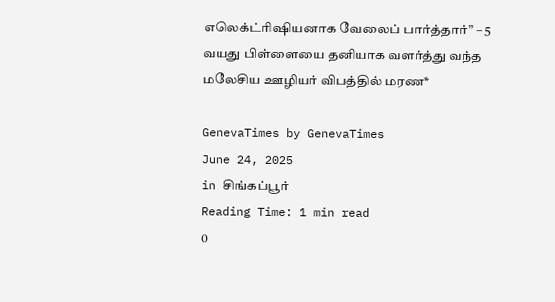எலெக்ட்ரிஷியனாக வேலைப் பார்த்தார்” – 5 வயது பிள்ளையை தனியாக வளர்த்து வந்த மலேசிய ஊழியர் விபத்தில் மரண*

GenevaTimes by GenevaTimes
June 24, 2025
in சிங்கப்பூர்
Reading Time: 1 min read
0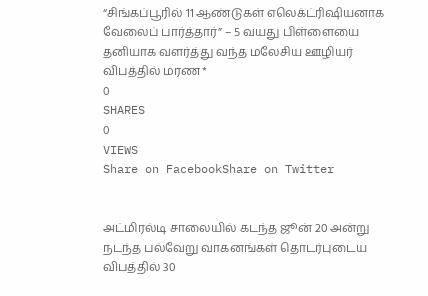“சிங்கப்பூரில் 11 ஆண்டுகள் எலெக்ட்ரிஷியனாக வேலைப் பார்த்தார்” – 5 வயது பிள்ளையை தனியாக வளர்த்து வந்த மலேசிய ஊழியர் விபத்தில் மரண*
0
SHARES
0
VIEWS
Share on FacebookShare on Twitter


அட்மிரல்டி சாலையில் கடந்த ஜூன் 20 அன்று நடந்த பல்வேறு வாகனங்கள் தொடர்புடைய விபத்தில் 30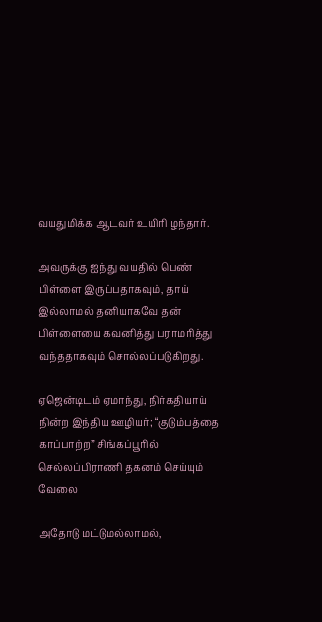வயதுமிக்க ஆடவர் உயிரி ழந்தார்.

அவருக்கு ஐந்து வயதில் பெண் பிள்ளை இருப்பதாகவும், தாய் இல்லாமல் தனியாகவே தன் பிள்ளையை கவனித்து பராமரித்து வந்ததாகவும் சொல்லப்படுகிறது.

ஏஜென்டிடம் ஏமாந்து, நிர்கதியாய் நின்ற இந்திய ஊழியர்; “குடும்பத்தை காப்பாற்ற” சிங்கப்பூரில் செல்லப்பிராணி தகனம் செய்யும் வேலை

அதோடு மட்டுமல்லாமல்,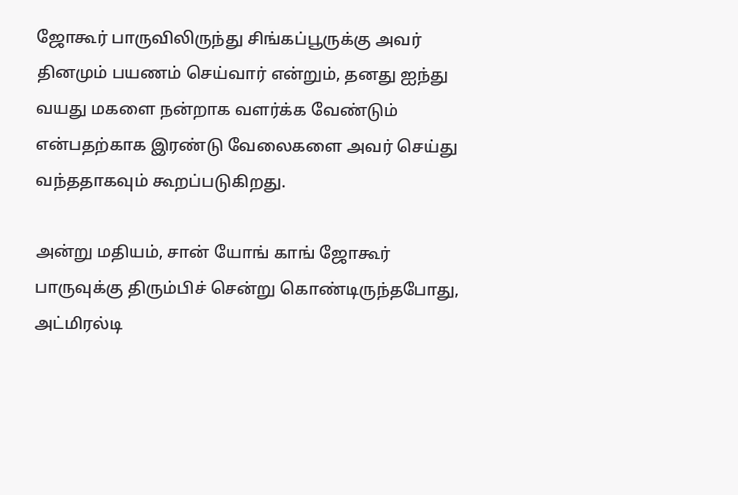ஜோகூர் பாருவிலிருந்து சிங்கப்பூருக்கு அவர் தினமும் பயணம் செய்வார் என்றும், தனது ஐந்து வயது மகளை நன்றாக வளர்க்க வேண்டும் என்பதற்காக இரண்டு வேலைகளை அவர் செய்து வந்ததாகவும் கூறப்படுகிறது.

அன்று மதியம், சான் யோங் காங் ஜோகூர் பாருவுக்கு திரும்பிச் சென்று கொண்டிருந்தபோது, அட்மிரல்டி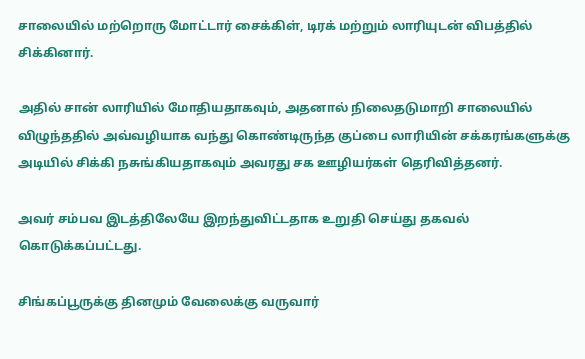சாலையில் மற்றொரு மோட்டார் சைக்கிள், டிரக் மற்றும் லாரியுடன் விபத்தில் சிக்கினார்.

அதில் சான் லாரியில் மோதியதாகவும், அதனால் நிலைதடுமாறி சாலையில் விழுந்ததில் அவ்வழியாக வந்து கொண்டிருந்த குப்பை லாரியின் சக்கரங்களுக்கு அடியில் சிக்கி நசுங்கியதாகவும் அவரது சக ஊழியர்கள் தெரிவித்தனர்.

அவர் சம்பவ இடத்திலேயே இறந்துவிட்டதாக உறுதி செய்து தகவல் கொடுக்கப்பட்டது.

சிங்கப்பூருக்கு தினமும் வேலைக்கு வருவார்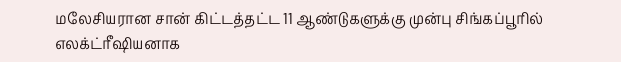மலேசியரான சான் கிட்டத்தட்ட 11 ஆண்டுகளுக்கு முன்பு சிங்கப்பூரில் எலக்ட்ரீஷியனாக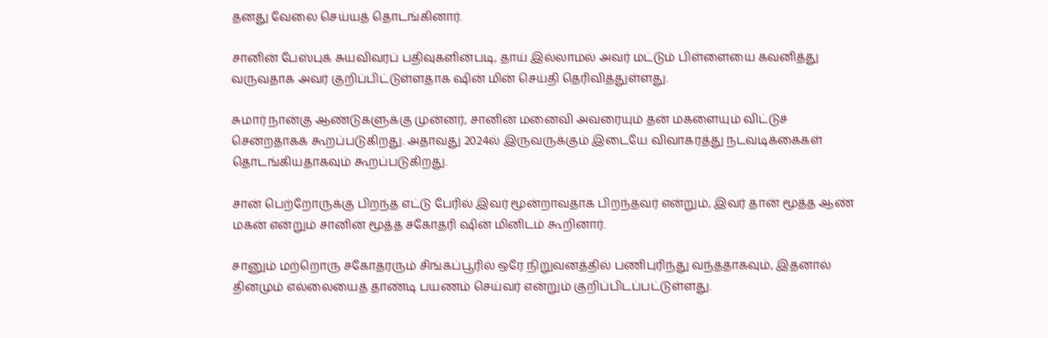தனது வேலை செய்யத் தொடங்கினார்.

சானின் பேஸ்புக் சுயவிவரப் பதிவுகளின்படி, தாய் இல்லாமல் அவர் மட்டும் பிள்ளையை கவனித்து வருவதாக அவர் குறிப்பிட்டுள்ளதாக ஷின் மின் செய்தி தெரிவித்துள்ளது.

சுமார் நான்கு ஆண்டுகளுக்கு முன்னர், சானின் மனைவி அவரையும் தன் மகளையும் விட்டுச் சென்றதாகக் கூறப்படுகிறது. அதாவது 2024ல் இருவருக்கும் இடையே விவாகரத்து நடவடிக்கைகள் தொடங்கியதாகவும் கூறப்படுகிறது.

சான் பெற்றோருக்கு பிறந்த எட்டு பேரில் இவர் மூன்றாவதாக பிறந்தவர் என்றும், இவர் தான் மூத்த ஆண் மகன் என்றும் சானின் மூத்த சகோதரி ஷின் மினிடம் கூறினார்.

சானும் மற்றொரு சகோதரரும் சிங்கப்பூரில் ஒரே நிறுவனத்தில் பணிபுரிந்து வந்ததாகவும், இதனால் தினமும் எல்லையைத் தாண்டி பயணம் செய்வர் என்றும் குறிப்பிடப்பட்டுள்ளது.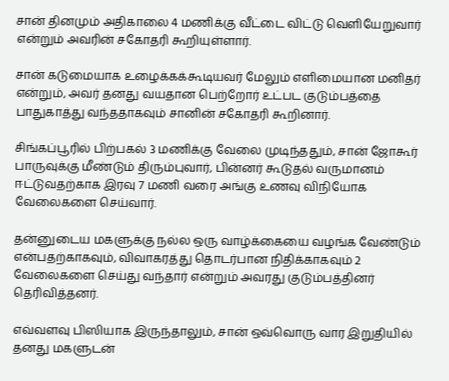சான் தினமும் அதிகாலை 4 மணிக்கு வீட்டை விட்டு வெளியேறுவார் என்றும் அவரின் சகோதரி கூறியுள்ளார்.

சான் கடுமையாக உழைக்கக்கூடியவர் மேலும் எளிமையான மனிதர் என்றும், அவர் தனது வயதான பெற்றோர் உட்பட குடும்பத்தை பாதுகாத்து வந்ததாகவும் சானின் சகோதரி கூறினார்.

சிங்கப்பூரில் பிற்பகல் 3 மணிக்கு வேலை முடிந்ததும், சான் ஜோகூர் பாருவுக்கு மீண்டும் திரும்புவார், பின்னர் கூடுதல் வருமானம் ஈட்டுவதற்காக இரவு 7 மணி வரை அங்கு உணவு விநியோக வேலைகளை செய்வார்.

தன்னுடைய மகளுக்கு நல்ல ஒரு வாழ்க்கையை வழங்க வேண்டும் என்பதற்காகவும், விவாகரத்து தொடர்பான நிதிக்காகவும் 2 வேலைகளை செய்து வந்தார் என்றும் அவரது குடும்பத்தினர் தெரிவித்தனர்.

எவ்வளவு பிஸியாக இருந்தாலும், சான் ஒவ்வொரு வார இறுதியில் தனது மகளுடன்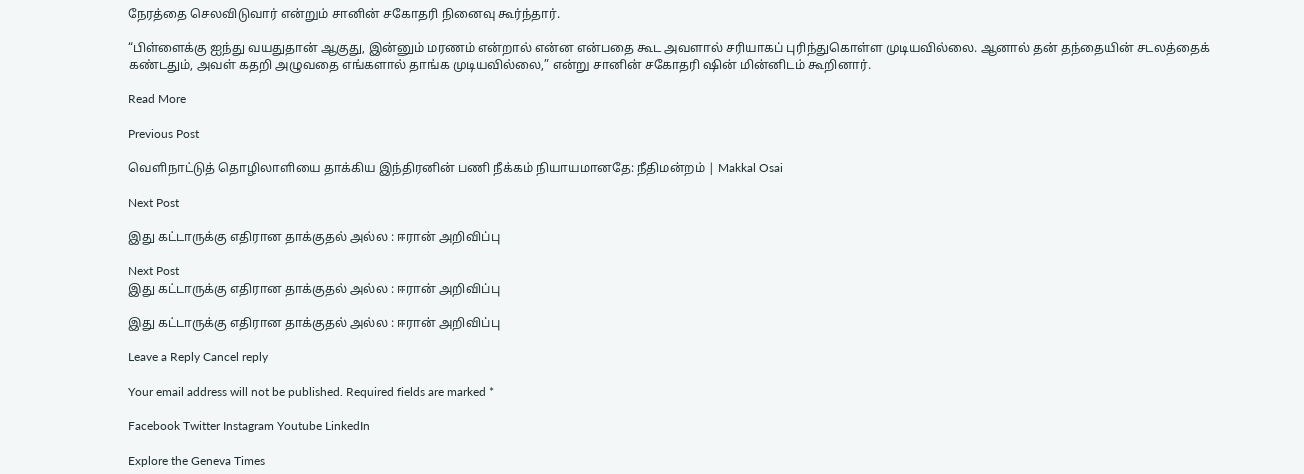நேரத்தை செலவிடுவார் என்றும் சானின் சகோதரி நினைவு கூர்ந்தார்.

“பிள்ளைக்கு ஐந்து வயதுதான் ஆகுது, இன்னும் மரணம் என்றால் என்ன என்பதை கூட அவளால் சரியாகப் புரிந்துகொள்ள முடியவில்லை. ஆனால் தன் தந்தையின் சடலத்தைக் கண்டதும், அவள் கதறி அழுவதை எங்களால் தாங்க முடியவில்லை,” என்று சானின் சகோதரி ஷின் மின்னிடம் கூறினார்.

Read More

Previous Post

வெளிநாட்டுத் தொழிலாளியை தாக்கிய இந்திரனின் பணி நீக்கம் நியாயமானதே: நீதிமன்றம் | Makkal Osai

Next Post

இது கட்டாருக்கு எதிரான தாக்குதல் அல்ல : ஈரான் அறிவிப்பு

Next Post
இது கட்டாருக்கு எதிரான தாக்குதல் அல்ல : ஈரான் அறிவிப்பு

இது கட்டாருக்கு எதிரான தாக்குதல் அல்ல : ஈரான் அறிவிப்பு

Leave a Reply Cancel reply

Your email address will not be published. Required fields are marked *

Facebook Twitter Instagram Youtube LinkedIn

Explore the Geneva Times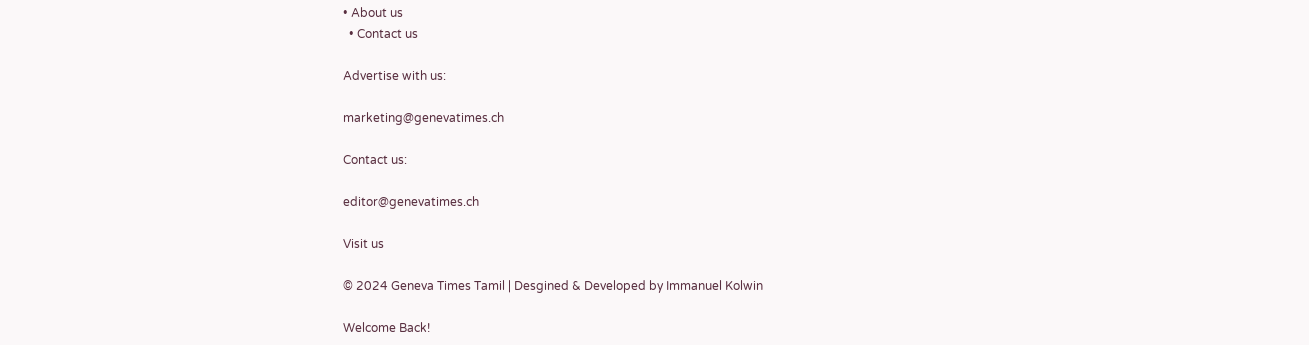• About us
  • Contact us

Advertise with us:

marketing@genevatimes.ch

Contact us:

editor@genevatimes.ch

Visit us

© 2024 Geneva Times Tamil | Desgined & Developed by Immanuel Kolwin

Welcome Back!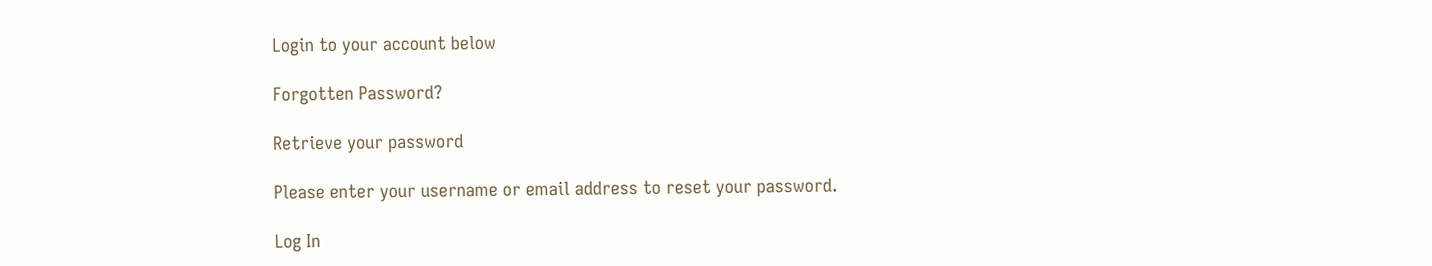Login to your account below

Forgotten Password?

Retrieve your password

Please enter your username or email address to reset your password.

Log In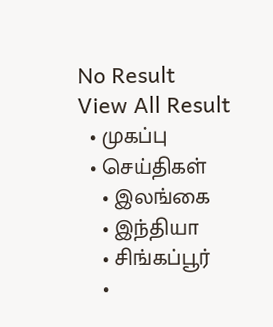No Result
View All Result
  • முகப்பு
  • செய்திகள்
    • இலங்கை
    • இந்தியா
    • சிங்கப்பூர்
    •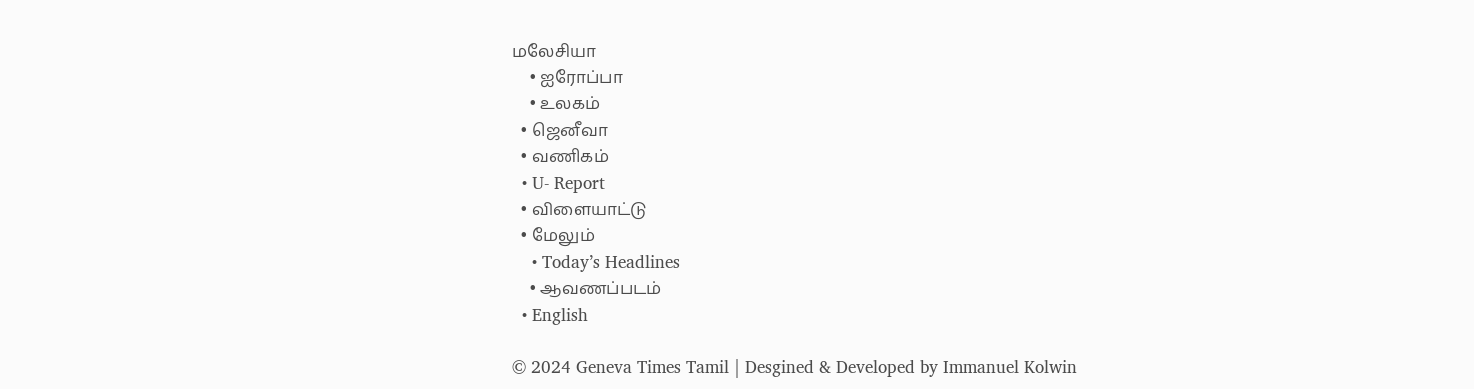மலேசியா
    • ஐரோப்பா
    • உலகம்
  • ஜெனீவா
  • வணிகம்
  • U- Report
  • விளையாட்டு
  • மேலும்
    • Today’s Headlines
    • ஆவணப்படம்
  • English

© 2024 Geneva Times Tamil | Desgined & Developed by Immanuel Kolwin